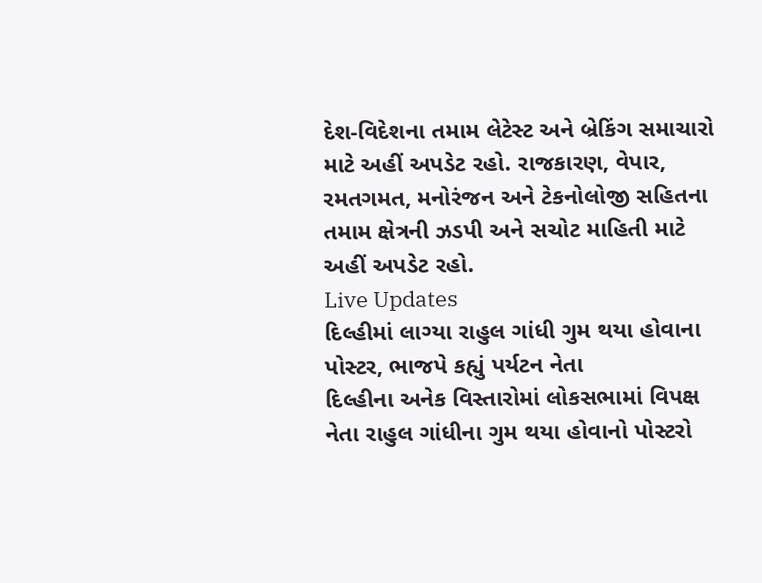દેશ-વિદેશના તમામ લેટેસ્ટ અને બ્રેકિંગ સમાચારો માટે અહીં અપડેટ રહો. રાજકારણ, વેપાર, રમતગમત, મનોરંજન અને ટેકનોલોજી સહિતના તમામ ક્ષેત્રની ઝડપી અને સચોટ માહિતી માટે અહીં અપડેટ રહો.
Live Updates
દિલ્હીમાં લાગ્યા રાહુલ ગાંધી ગુમ થયા હોવાના પોસ્ટર, ભાજપે કહ્યું પર્યટન નેતા
દિલ્હીના અનેક વિસ્તારોમાં લોકસભામાં વિપક્ષ નેતા રાહુલ ગાંધીના ગુમ થયા હોવાનો પોસ્ટરો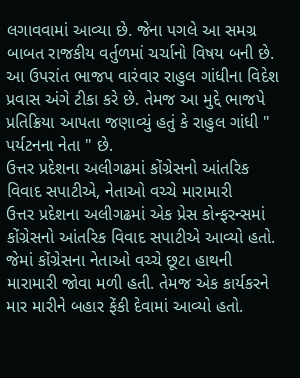લગાવવામાં આવ્યા છે. જેના પગલે આ સમગ્ર બાબત રાજકીય વર્તુળમાં ચર્ચાનો વિષય બની છે. આ ઉપરાંત ભાજપ વારંવાર રાહુલ ગાંધીના વિદેશ પ્રવાસ અંગે ટીકા કરે છે. તેમજ આ મુદ્દે ભાજપે પ્રતિક્રિયા આપતા જણાવ્યું હતું કે રાહુલ ગાંધી " પર્યટનના નેતા " છે.
ઉત્તર પ્રદેશના અલીગઢમાં કોંગ્રેસનો આંતરિક વિવાદ સપાટીએ, નેતાઓ વચ્ચે મારામારી
ઉત્તર પ્રદેશના અલીગઢમાં એક પ્રેસ કોન્ફરન્સમાં કોંગ્રેસનો આંતરિક વિવાદ સપાટીએ આવ્યો હતો. જેમાં કોંગ્રેસના નેતાઓ વચ્ચે છૂટા હાથની મારામારી જોવા મળી હતી. તેમજ એક કાર્યકરને માર મારીને બહાર ફેંકી દેવામાં આવ્યો હતો.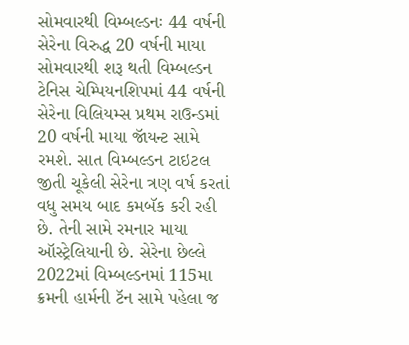સોમવારથી વિમ્બલ્ડનઃ 44 વર્ષની સેરેના વિરુદ્ધ 20 વર્ષની માયા
સોમવારથી શરૂ થતી વિમ્બલ્ડન ટેનિસ ચેમ્પિયનશિપમાં 44 વર્ષની સેરેના વિલિયમ્સ પ્રથમ રાઉન્ડમાં 20 વર્ષની માયા જૉયન્ટ સામે રમશે. સાત વિમ્બલ્ડન ટાઇટલ જીતી ચૂકેલી સેરેના ત્રણ વર્ષ કરતાં વધુ સમય બાદ કમબૅક કરી રહી છે. તેની સામે રમનાર માયા ઑસ્ટ્રેલિયાની છે. સેરેના છેલ્લે 2022માં વિમ્બલ્ડનમાં 115મા ક્રમની હાર્મની ટૅન સામે પહેલા જ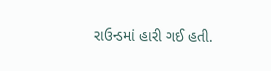રાઉન્ડમાં હારી ગઈ હતી.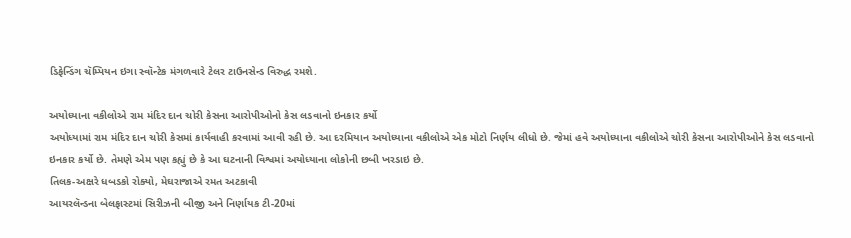ડિફેન્ડિંગ ચૅમ્પિયન ઇગા સ્વૉન્ટેક મંગળવારે ટેલર ટાઉનસેન્ડ વિરુદ્ધ રમશે.

અયોધ્યાના વકીલોએ રામ મંદિર દાન ચોરી કેસના આરોપીઓનો કેસ લડવાનો ઇનકાર કર્યો
અયોધ્યામાં રામ મંદિર દાન ચોરી કેસમાં કાર્યવાહી કરવામાં આવી રહી છે. આ દરમિયાન અયોધ્યાના વકીલોએ એક મોટો નિર્ણય લીધો છે. જેમાં હવે અયોધ્યાના વકીલોએ ચોરી કેસના આરોપીઓને કેસ લડવાનો ઇનકાર કર્યો છે. તેમણે એમ પણ કહ્યું છે કે આ ઘટનાની વિશ્વમાં અયોધ્યાના લોકોની છબી ખરડાઇ છે.
તિલક-અક્ષરે ધબડકો રોક્યો, મેઘરાજાએ રમત અટકાવી
આયરલૅન્ડના બેલફાસ્ટમાં સિરીઝની બીજી અને નિર્ણાયક ટી-20માં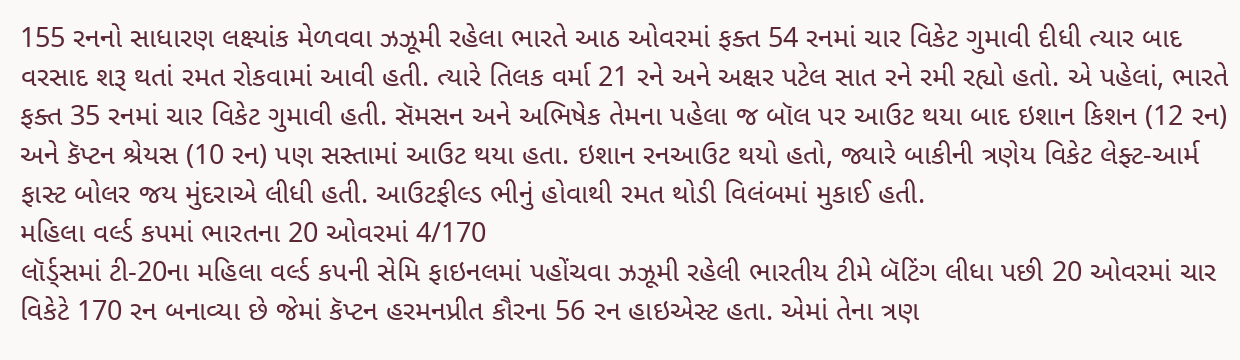155 રનનો સાધારણ લક્ષ્યાંક મેળવવા ઝઝૂમી રહેલા ભારતે આઠ ઓવરમાં ફક્ત 54 રનમાં ચાર વિકેટ ગુમાવી દીધી ત્યાર બાદ વરસાદ શરૂ થતાં રમત રોકવામાં આવી હતી. ત્યારે તિલક વર્મા 21 રને અને અક્ષર પટેલ સાત રને રમી રહ્યો હતો. એ પહેલાં, ભારતે ફક્ત 35 રનમાં ચાર વિકેટ ગુમાવી હતી. સૅમસન અને અભિષેક તેમના પહેલા જ બૉલ પર આઉટ થયા બાદ ઇશાન કિશન (12 રન) અને કૅપ્ટન શ્રેયસ (10 રન) પણ સસ્તામાં આઉટ થયા હતા. ઇશાન રનઆઉટ થયો હતો, જ્યારે બાકીની ત્રણેય વિકેટ લેફ્ટ-આર્મ ફાસ્ટ બોલર જય મુંદરાએ લીધી હતી. આઉટફીલ્ડ ભીનું હોવાથી રમત થોડી વિલંબમાં મુકાઈ હતી.
મહિલા વર્લ્ડ કપમાં ભારતના 20 ઓવરમાં 4/170
લૉર્ડ્સમાં ટી-20ના મહિલા વર્લ્ડ કપની સેમિ ફાઇનલમાં પહોંચવા ઝઝૂમી રહેલી ભારતીય ટીમે બૅટિંગ લીધા પછી 20 ઓવરમાં ચાર વિકેટે 170 રન બનાવ્યા છે જેમાં કૅપ્ટન હરમનપ્રીત કૌરના 56 રન હાઇએસ્ટ હતા. એમાં તેના ત્રણ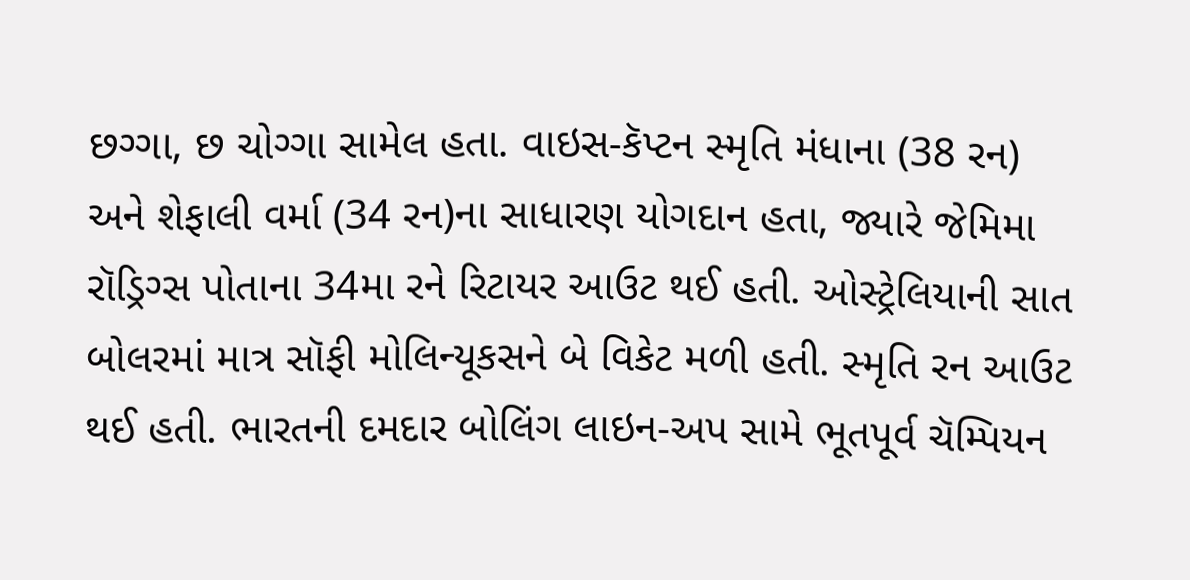છગ્ગા, છ ચોગ્ગા સામેલ હતા. વાઇસ-કૅપ્ટન સ્મૃતિ મંધાના (38 રન) અને શેફાલી વર્મા (34 રન)ના સાધારણ યોગદાન હતા, જ્યારે જેમિમા રૉડ્રિગ્સ પોતાના 34મા રને રિટાયર આઉટ થઈ હતી. ઓસ્ટ્રેલિયાની સાત બોલરમાં માત્ર સૉફી મોલિન્યૂકસને બે વિકેટ મળી હતી. સ્મૃતિ રન આઉટ થઈ હતી. ભારતની દમદાર બોલિંગ લાઇન-અપ સામે ભૂતપૂર્વ ચૅમ્પિયન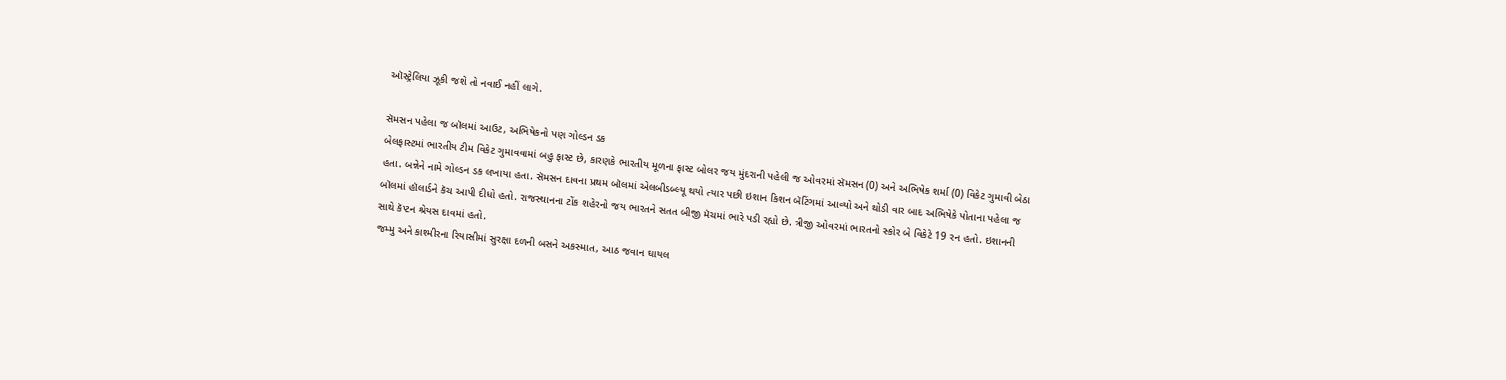ઑસ્ટ્રેલિયા ઝૂકી જશે તો નવાઈ નહીં લાગે.

સૅમસન પહેલા જ બૉલમાં આઉટ, અભિષેકનો પણ ગોલ્ડન ડક
બેલફાસ્ટમાં ભારતીય ટીમ વિકેટ ગુમાવવામાં બહુ ફાસ્ટ છે, કારણકે ભારતીય મૂળના ફાસ્ટ બોલર જય મુંદરાની પહેલી જ ઓવરમાં સૅમસન (0) અને અભિષેક શર્મા (0) વિકેટ ગુમાવી બેઠા હતા. બન્નેને નામે ગોલ્ડન ડક લખાયા હતા. સૅમસન દાવના પ્રથમ બૉલમાં એલબીડબ્લ્યૂ થયો ત્યાર પછી ઇશાન કિશન બૅટિંગમાં આવ્યો અને થોડી વાર બાદ અભિષેકે પોતાના પહેલા જ બૉલમાં હૉલાર્ડને કૅચ આપી દીધો હતો. રાજસ્થાનના ટોંક શહેરનો જય ભારતને સતત બીજી મૅચમાં ભારે પડી રહ્યો છે. ત્રીજી ઓવરમાં ભારતનો સ્કોર બે વિકેટે 19 રન હતો. ઇશાનની સાથે કૅપ્ટન શ્રેયસ દાવમાં હતો.
જમ્મુ અને કાશ્મીરના રિયાસીમાં સુરક્ષા દળની બસને અકસ્માત, આઠ જવાન ઘાયલ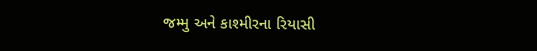જમ્મુ અને કાશ્મીરના રિયાસી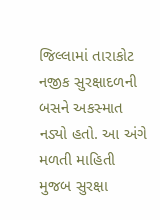જિલ્લામાં તારાકોટ નજીક સુરક્ષાદળની બસને અકસ્માત નડ્યો હતો. આ અંગે મળતી માહિતી મુજબ સુરક્ષા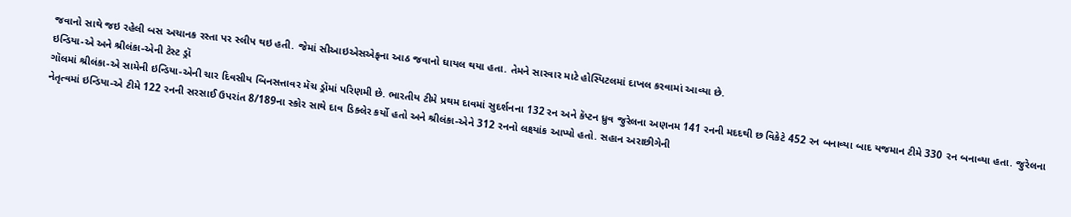જવાનો સાથે જઇ રહેલી બસ અચાનક રસ્તા પર સ્લીપ થઇ હતી. જેમાં સીઆઇએસએફના આઠ જવાનો ઘાયલ થયા હતા. તેમને સારવાર માટે હોસ્પિટલમાં દાખલ કરવામાં આવ્યા છે.
ઇન્ડિયા-એ અને શ્રીલંકા-એની ટેસ્ટ ડ્રૉ
ગૉલમાં શ્રીલંકા-એ સામેની ઇન્ડિયા-એની ચાર દિવસીય બિનસત્તાવર મૅચ ડ્રૉમાં પરિણમી છે. ભારતીય ટીમે પ્રથમ દાવમાં સુદર્શનના 132 રન અને કૅપ્ટન ધ્રુવ જુરેલના અણનમ 141 રનની મદદથી છ વિકેટે 452 રન બનાવ્યા બાદ યજમાન ટીમે 330 રન બનાવ્યા હતા. જુરેલના નેતૃત્વમાં ઇન્ડિયા-એ ટીમે 122 રનની સરસાઈ ઉપરાંત 8/189ના સ્કોર સાથે દાવ ડિક્લેર કર્યો હતો અને શ્રીલંકા-એને 312 રનનો લક્ષ્યાંક આપ્યો હતો. સહાન અરાછીગેની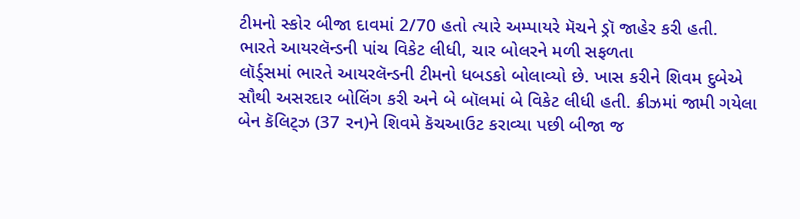ટીમનો સ્કોર બીજા દાવમાં 2/70 હતો ત્યારે અમ્પાયરે મૅચને ડ્રૉ જાહેર કરી હતી.
ભારતે આયરલૅન્ડની પાંચ વિકેટ લીધી, ચાર બોલરને મળી સફળતા
લૉર્ડ્સમાં ભારતે આયરલૅન્ડની ટીમનો ધબડકો બોલાવ્યો છે. ખાસ કરીને શિવમ દુબેએ સૌથી અસરદાર બોલિંગ કરી અને બે બૉલમાં બે વિકેટ લીધી હતી. ક્રીઝમાં જામી ગયેલા બેન કૅલિટ્ઝ (37 રન)ને શિવમે કૅચઆઉટ કરાવ્યા પછી બીજા જ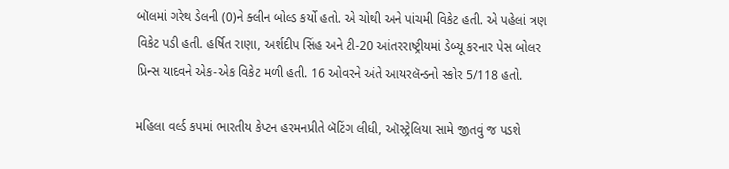બૉલમાં ગરેથ ડેલની (0)ને ક્લીન બોલ્ડ કર્યો હતો. એ ચોથી અને પાંચમી વિકેટ હતી. એ પહેલાં ત્રણ વિકેટ પડી હતી. હર્ષિત રાણા, અર્શદીપ સિંહ અને ટી-20 આંતરરાષ્ટ્રીયમાં ડેબ્યૂ કરનાર પેસ બોલર પ્રિન્સ યાદવને એક-એક વિકેટ મળી હતી. 16 ઓવરને અંતે આયરલૅન્ડનો સ્કોર 5/118 હતો.

મહિલા વર્લ્ડ કપમાં ભારતીય કેપ્ટન હરમનપ્રીતે બૅટિંગ લીધી, ઑસ્ટ્રેલિયા સામે જીતવું જ પડશે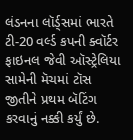લંડનના લૉર્ડ્સમાં ભારતે ટી-20 વર્લ્ડ કપની ક્વૉર્ટર ફાઇનલ જેવી ઑસ્ટ્રેલિયા સામેની મૅચમાં ટૉસ જીતીને પ્રથમ બૅટિંગ કરવાનું નક્કી કર્યું છે.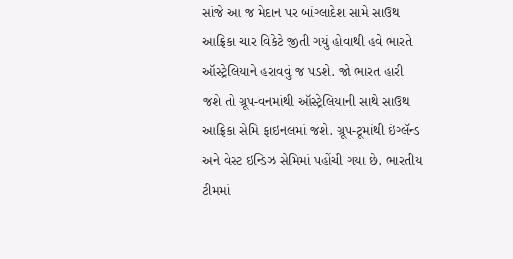સાંજે આ જ મેદાન પર બાંગ્લાદેશ સામે સાઉથ આફ્રિકા ચાર વિકેટે જીતી ગયું હોવાથી હવે ભારતે ઑસ્ટ્રેલિયાને હરાવવું જ પડશે. જો ભારત હારી જશે તો ગ્રૂપ-વનમાંથી ઑસ્ટ્રેલિયાની સાથે સાઉથ આફ્રિકા સેમિ ફાઇનલમાં જશે. ગ્રૂપ-ટૂમાંથી ઇંગ્લૅન્ડ અને વેસ્ટ ઇન્ડિઝ સેમિમાં પહોંચી ગયા છે. ભારતીય ટીમમાં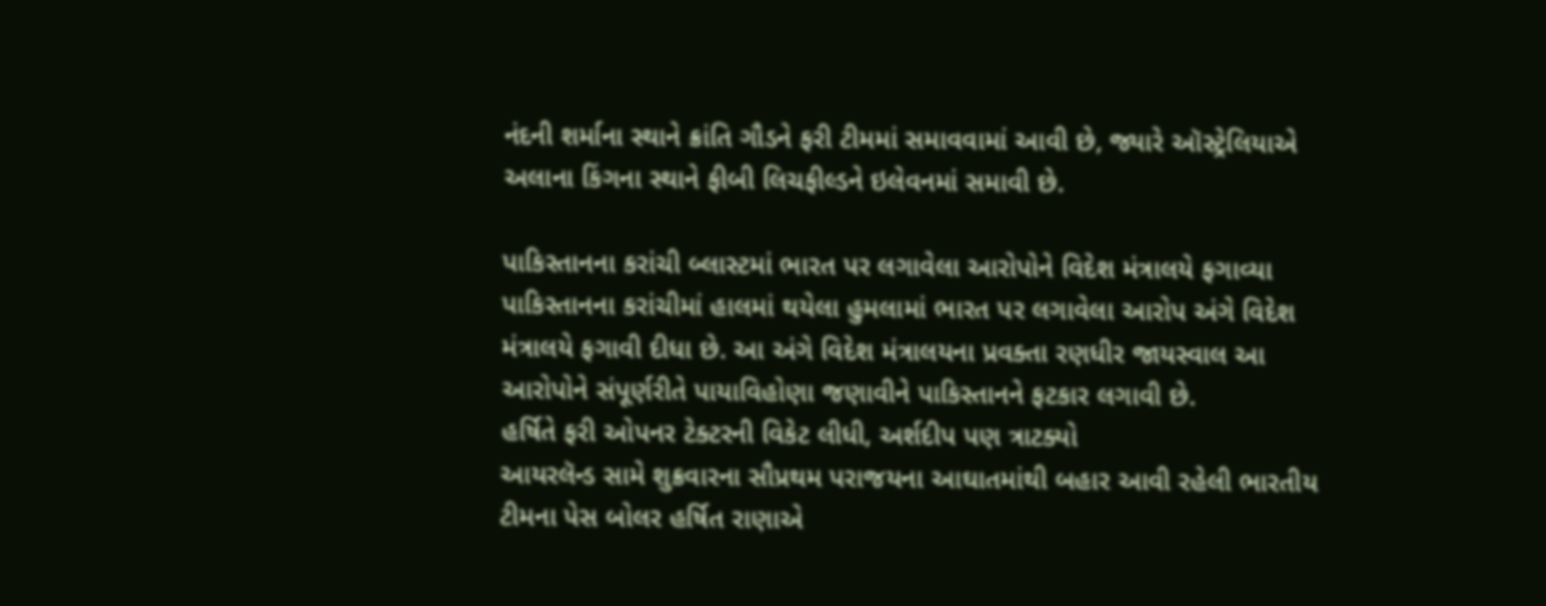નંદની શર્માના સ્થાને ક્રાંતિ ગૌડને ફરી ટીમમાં સમાવવામાં આવી છે, જ્યારે ઑસ્ટ્રેલિયાએ અલાના કિંગના સ્થાને ફીબી લિચફીલ્ડને ઇલેવનમાં સમાવી છે.

પાકિસ્તાનના કરાંચી બ્લાસ્ટમાં ભારત પર લગાવેલા આરોપોને વિદેશ મંત્રાલયે ફગાવ્યા
પાકિસ્તાનના કરાંચીમાં હાલમાં થયેલા હુમલામાં ભારત પર લગાવેલા આરોપ અંગે વિદેશ મંત્રાલયે ફગાવી દીધા છે. આ અંગે વિદેશ મંત્રાલયના પ્રવક્તા રણધીર જાયસ્વાલ આ આરોપોને સંપૂર્ણરીતે પાયાવિહોણા જણાવીને પાકિસ્તાનને ફટકાર લગાવી છે.
હર્ષિતે ફરી ઓપનર ટેક્ટરની વિકેટ લીધી, અર્શદીપ પણ ત્રાટક્યો
આયરલૅન્ડ સામે શુક્રવારના સૌપ્રથમ પરાજયના આઘાતમાંથી બહાર આવી રહેલી ભારતીય ટીમના પેસ બોલર હર્ષિત રાણાએ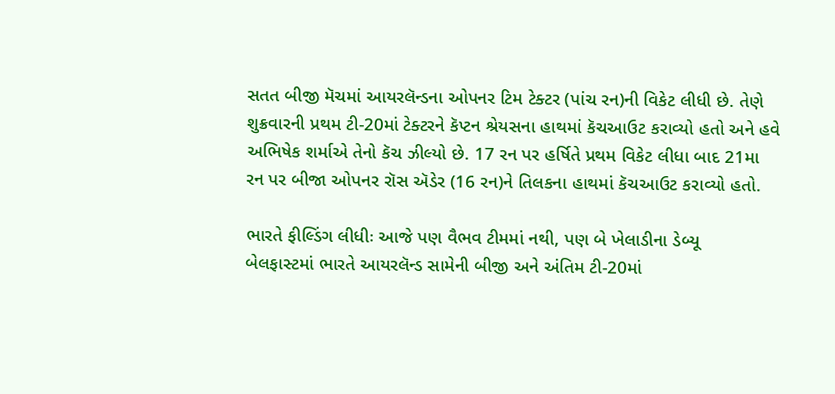સતત બીજી મૅચમાં આયરલૅન્ડના ઓપનર ટિમ ટેક્ટર (પાંચ રન)ની વિકેટ લીધી છે. તેણે શુક્રવારની પ્રથમ ટી-20માં ટેક્ટરને કૅપ્ટન શ્રેયસના હાથમાં કૅચઆઉટ કરાવ્યો હતો અને હવે અભિષેક શર્માએ તેનો કૅચ ઝીલ્યો છે. 17 રન પર હર્ષિતે પ્રથમ વિકેટ લીધા બાદ 21મા રન પર બીજા ઓપનર રૉસ ઍડેર (16 રન)ને તિલકના હાથમાં કૅચઆઉટ કરાવ્યો હતો.

ભારતે ફીલ્ડિંગ લીધીઃ આજે પણ વૈભવ ટીમમાં નથી, પણ બે ખેલાડીના ડેબ્યૂ
બેલફાસ્ટમાં ભારતે આયરલૅન્ડ સામેની બીજી અને અંતિમ ટી-20માં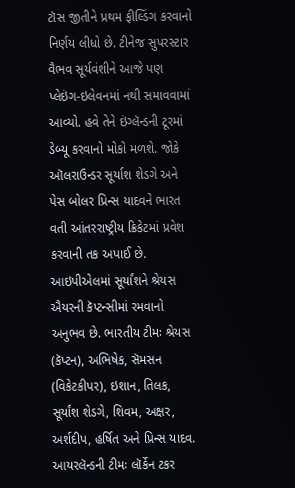ટૉસ જીતીને પ્રથમ ફીલ્ડિંગ કરવાનો નિર્ણય લીધો છે. ટીનેજ સુપરસ્ટાર વૈભવ સૂર્યવંશીને આજે પણ પ્લેઇંગ-ઇલેવનમાં નથી સમાવવામાં આવ્યો. હવે તેને ઇંગ્લૅન્ડની ટૂરમાં ડેબ્યૂ કરવાનો મોકો મળશે. જોકે ઑલરાઉન્ડર સૂર્યાશ શેડગે અને પેસ બોલર પ્રિન્સ યાદવને ભારત વતી આંતરરાષ્ટ્રીય ક્રિકેટમાં પ્રવેશ કરવાની તક અપાઈ છે. આઇપીએલમાં સૂર્યાંશને શ્રેયસ ઐયરની કૅપ્ટન્સીમાં રમવાનો અનુભવ છે. ભારતીય ટીમઃ શ્રેયસ (કૅપ્ટન), અભિષેક, સૅમસન (વિકેટકીપર), ઇશાન, તિલક, સૂર્યાંશ શેડગે, શિવમ, અક્ષર, અર્શદીપ, હર્ષિત અને પ્રિન્સ યાદવ. આયરલૅન્ડની ટીમઃ લૉર્કેન ટકર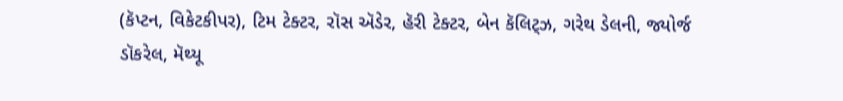(કૅપ્ટન, વિકેટકીપર), ટિમ ટેક્ટર, રૉસ ઍડેર, હૅરી ટેક્ટર, બેન કૅલિટ્ઝ, ગરેથ ડેલની, જ્યોર્જ ડૉકરેલ, મૅથ્યૂ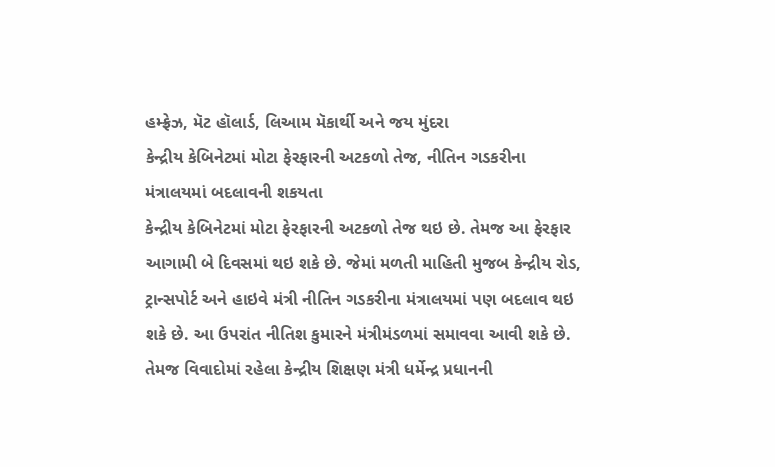હમ્ફ્રેઝ, મૅટ હૉલાર્ડ, લિઆમ મૅકાર્થી અને જય મુંદરા
કેન્દ્રીય કેબિનેટમાં મોટા ફેરફારની અટકળો તેજ, નીતિન ગડકરીના મંત્રાલયમાં બદલાવની શકયતા
કેન્દ્રીય કેબિનેટમાં મોટા ફેરફારની અટકળો તેજ થઇ છે. તેમજ આ ફેરફાર આગામી બે દિવસમાં થઇ શકે છે. જેમાં મળતી માહિતી મુજબ કેન્દ્રીય રોડ, ટ્રાન્સપોર્ટ અને હાઇવે મંત્રી નીતિન ગડકરીના મંત્રાલયમાં પણ બદલાવ થઇ શકે છે. આ ઉપરાંત નીતિશ કુમારને મંત્રીમંડળમાં સમાવવા આવી શકે છે. તેમજ વિવાદોમાં રહેલા કેન્દ્રીય શિક્ષણ મંત્રી ધર્મેન્દ્ર પ્રધાનની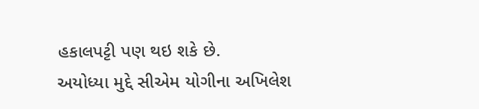હકાલપટ્ટી પણ થઇ શકે છે.
અયોધ્યા મુદ્દે સીએમ યોગીના અખિલેશ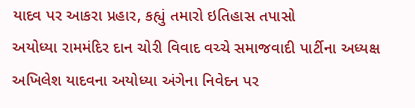યાદવ પર આકરા પ્રહાર, કહ્યું તમારો ઇતિહાસ તપાસો
અયોધ્યા રામમંદિર દાન ચોરી વિવાદ વચ્ચે સમાજવાદી પાર્ટીના અધ્યક્ષ અખિલેશ યાદવના અયોધ્યા અંગેના નિવેદન પર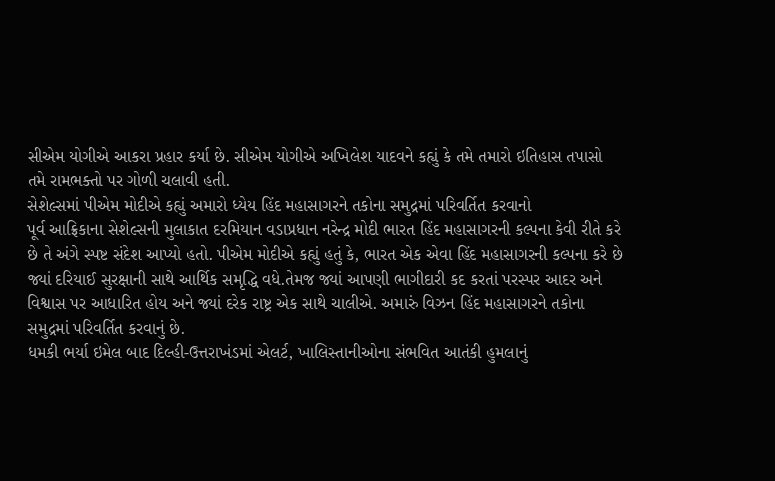સીએમ યોગીએ આકરા પ્રહાર કર્યા છે. સીએમ યોગીએ અખિલેશ યાદવને કહ્યું કે તમે તમારો ઇતિહાસ તપાસો તમે રામભક્તો પર ગોળી ચલાવી હતી.
સેશેલ્સમાં પીએમ મોદીએ કહ્યું અમારો ધ્યેય હિંદ મહાસાગરને તકોના સમુદ્રમાં પરિવર્તિત કરવાનો
પૂર્વ આફ્રિકાના સેશેલ્સની મુલાકાત દરમિયાન વડાપ્રધાન નરેન્દ્ર મોદી ભારત હિંદ મહાસાગરની કલ્પના કેવી રીતે કરે છે તે અંગે સ્પષ્ટ સંદેશ આપ્યો હતો. પીએમ મોદીએ કહ્યું હતું કે, ભારત એક એવા હિંદ મહાસાગરની કલ્પના કરે છે જ્યાં દરિયાઈ સુરક્ષાની સાથે આર્થિક સમૃદ્ધિ વધે.તેમજ જ્યાં આપણી ભાગીદારી કદ કરતાં પરસ્પર આદર અને વિશ્વાસ પર આધારિત હોય અને જ્યાં દરેક રાષ્ટ્ર એક સાથે ચાલીએ. અમારું વિઝન હિંદ મહાસાગરને તકોના સમુદ્રમાં પરિવર્તિત કરવાનું છે.
ધમકી ભર્યા ઇમેલ બાદ દિલ્હી-ઉત્તરાખંડમાં એલર્ટ, ખાલિસ્તાનીઓના સંભવિત આતંકી હુમલાનું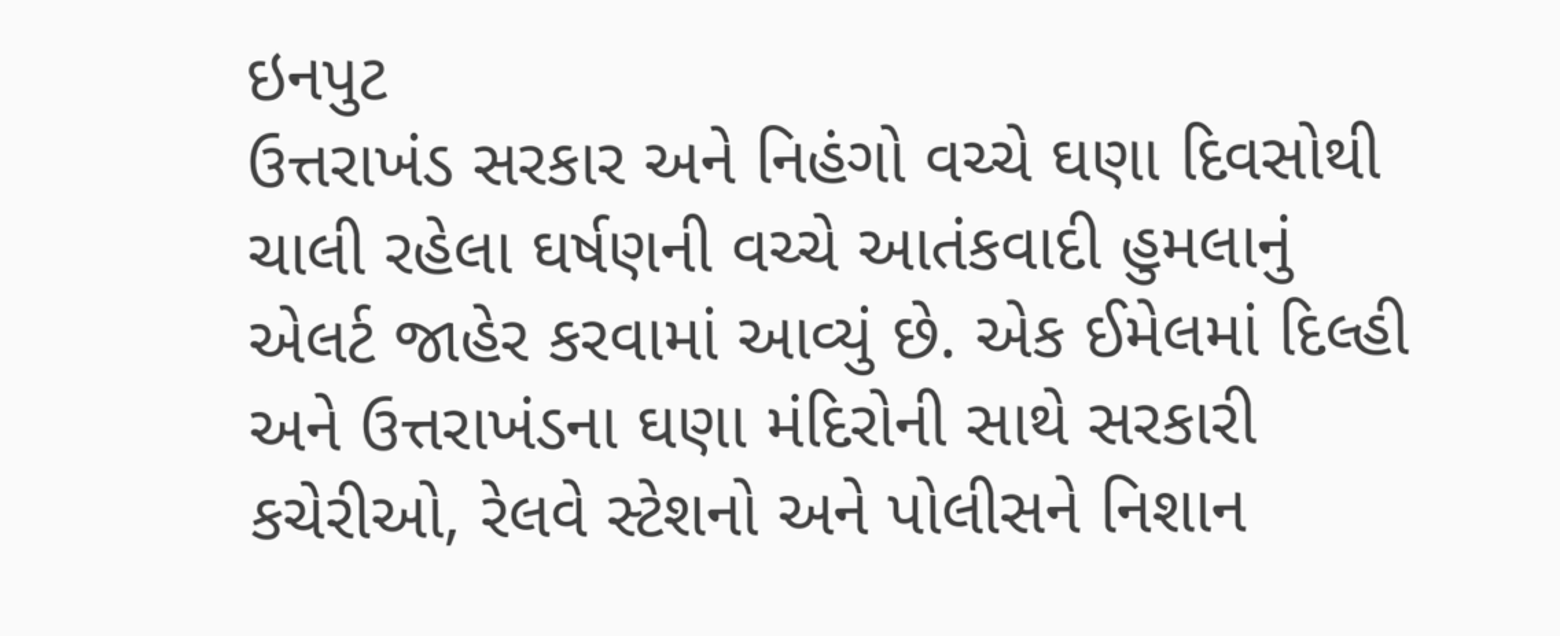ઇનપુટ
ઉત્તરાખંડ સરકાર અને નિહંગો વચ્ચે ઘણા દિવસોથી ચાલી રહેલા ઘર્ષણની વચ્ચે આતંકવાદી હુમલાનું એલર્ટ જાહેર કરવામાં આવ્યું છે. એક ઈમેલમાં દિલ્હી અને ઉત્તરાખંડના ઘણા મંદિરોની સાથે સરકારી કચેરીઓ, રેલવે સ્ટેશનો અને પોલીસને નિશાન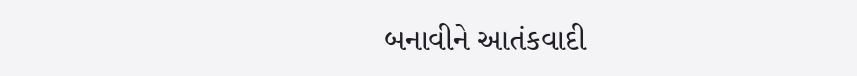બનાવીને આતંકવાદી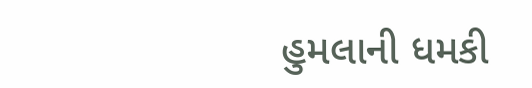હુમલાની ધમકી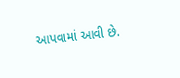આપવામાં આવી છે.